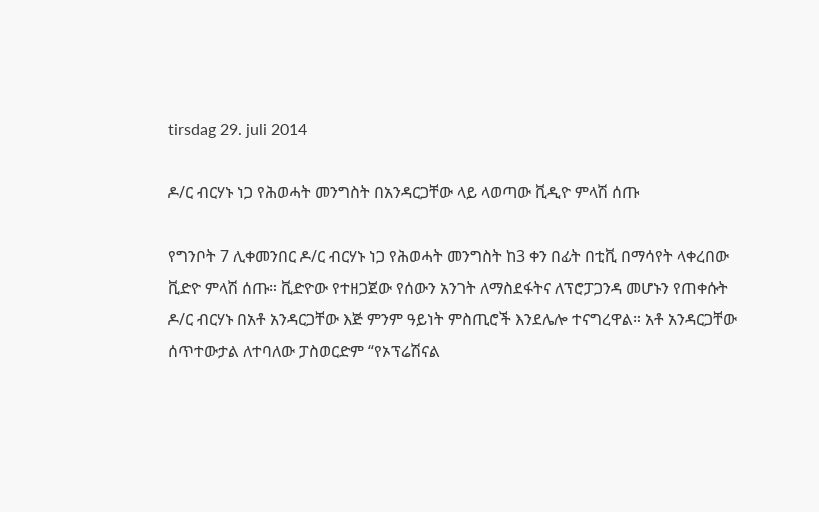tirsdag 29. juli 2014

ዶ/ር ብርሃኑ ነጋ የሕወሓት መንግስት በአንዳርጋቸው ላይ ላወጣው ቪዲዮ ምላሽ ሰጡ

የግንቦት 7 ሊቀመንበር ዶ/ር ብርሃኑ ነጋ የሕወሓት መንግስት ከ3 ቀን በፊት በቲቪ በማሳየት ላቀረበው ቪድዮ ምላሽ ሰጡ። ቪድዮው የተዘጋጀው የሰውን አንገት ለማስደፋትና ለፕሮፓጋንዳ መሆኑን የጠቀሱት ዶ/ር ብርሃኑ በአቶ አንዳርጋቸው እጅ ምንም ዓይነት ምስጢሮች እንደሌሎ ተናግረዋል። አቶ አንዳርጋቸው ሰጥተውታል ለተባለው ፓስወርድም “የኦፕሬሽናል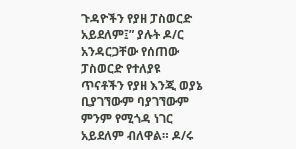ጉዳዮችን የያዘ ፓስወርድ አይደለም፤” ያሉት ዶ/ር አንዳርጋቸው የሰጠው ፓስወርድ የተለያዩ ጥናቶችን የያዘ እንጂ ወያኔ ቢያገኘውም ባያገኘውም ምንም የሚጎዳ ነገር አይደለም ብለዋል። ዶ/ሩ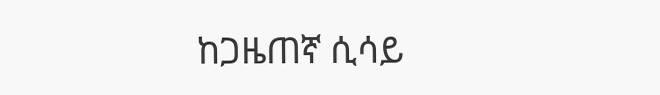ከጋዜጠኛ ሲሳይ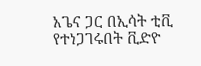አጌና ጋር በኢሳት ቲቪ የተነጋገሩበት ቪድዮ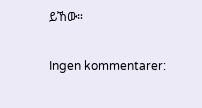ይኸው።

Ingen kommentarer: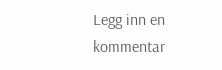Legg inn en kommentar